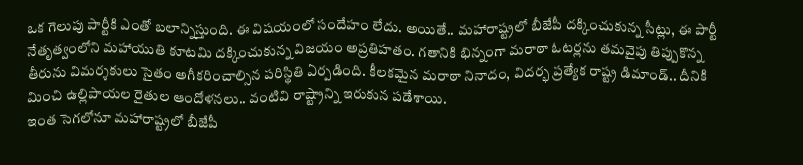ఒక గెలుపు పార్టీకి ఎంతో బలాన్నిస్తుంది. ఈ విషయంలో సందేహం లేదు. అయితే.. మహారాష్ట్రలో బీజేపీ దక్కించుకున్న సీట్లు, ఈ పార్టీ నేతృత్వంలోని మహాయుతి కూటమి దక్కించుకున్న విజయం అప్రతిహతం. గతానికి భిన్నంగా మరాఠా ఓటర్లను తమవైపు తిప్పుకొన్న తీరును విమర్శకులు సైతం అగీకరించాల్సిన పరిస్థితి ఏర్పడింది. కీలకమైన మరాఠా నినాదం, విదర్భ ప్రత్యేక రాష్ట్ర డిమాండ్.. దీనికి మించి ఉల్లిపాయల రైతుల ఆందోళనలు.. వంటివి రాష్ట్రాన్ని ఇరుకున పడేశాయి.
ఇంత సెగలోనూ మహారాష్ట్రలో బీజేపీ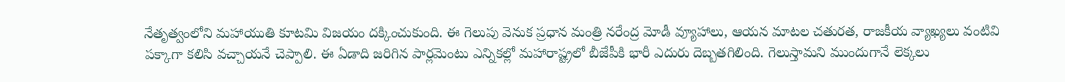నేతృత్వంలోని మహాయుతి కూటమి విజయం దక్కించుకుంది. ఈ గెలుపు వెనుక ప్రధాన మంత్రి నరేంద్ర మోడీ వ్యూహాలు, ఆయన మాటల చతురత, రాజకీయ వ్యాఖ్యలు వంటివి పక్కాగా కలిసి వచ్చాయనే చెప్పాలి. ఈ ఏడాది జరిగిన పార్లమెంటు ఎన్నికల్లో మహారాష్ట్రలో బీజేపీకి భారీ ఎదురు దెబ్బతగిలింది. గెలుస్తామని ముందుగానే లెక్కలు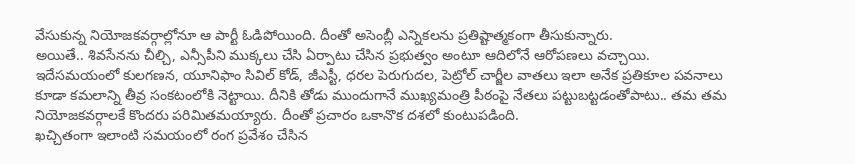వేసుకున్న నియోజకవర్గాల్లోనూ ఆ పార్టీ ఓడిపోయింది. దీంతో అసెంబ్లీ ఎన్నికలను ప్రతిష్టాత్మకంగా తీసుకున్నారు.
అయితే.. శివసేనను చీల్చి, ఎన్సీపీని ముక్కలు చేసి ఏర్పాటు చేసిన ప్రభుత్వం అంటూ ఆదిలోనే ఆరోపణలు వచ్చాయి. ఇదేసమయంలో కులగణన, యూనిఫాం సివిల్ కోడ్, జీఎస్టీ, ధరల పెరుగుదల, పెట్రోల్ చార్జీల వాతలు ఇలా అనేక ప్రతికూల పవనాలు కూడా కమలాన్ని తీవ్ర సంకటంలోకి నెట్టాయి. దీనికి తోడు ముందుగానే ముఖ్యమంత్రి పీఠంపై నేతలు పట్టుబట్టడంతోపాటు.. తమ తమ నియోజకవర్గాలకే కొందరు పరిమితమయ్యారు. దీంతో ప్రచారం ఒకానొక దశలో కుంటుపడింది.
ఖచ్చితంగా ఇలాంటి సమయంలో రంగ ప్రవేశం చేసిన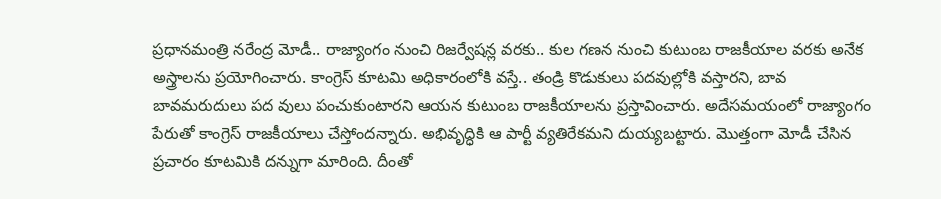ప్రధానమంత్రి నరేంద్ర మోడీ.. రాజ్యాంగం నుంచి రిజర్వేషన్ల వరకు.. కుల గణన నుంచి కుటుంబ రాజకీయాల వరకు అనేక అస్త్రాలను ప్రయోగించారు. కాంగ్రెస్ కూటమి అధికారంలోకి వస్తే.. తండ్రి కొడుకులు పదవుల్లోకి వస్తారని, బావ బావమరుదులు పద వులు పంచుకుంటారని ఆయన కుటుంబ రాజకీయాలను ప్రస్తావించారు. అదేసమయంలో రాజ్యాంగం పేరుతో కాంగ్రెస్ రాజకీయాలు చేస్తోందన్నారు. అభివృద్ధికి ఆ పార్టీ వ్యతిరేకమని దుయ్యబట్టారు. మొత్తంగా మోడీ చేసిన ప్రచారం కూటమికి దన్నుగా మారింది. దీంతో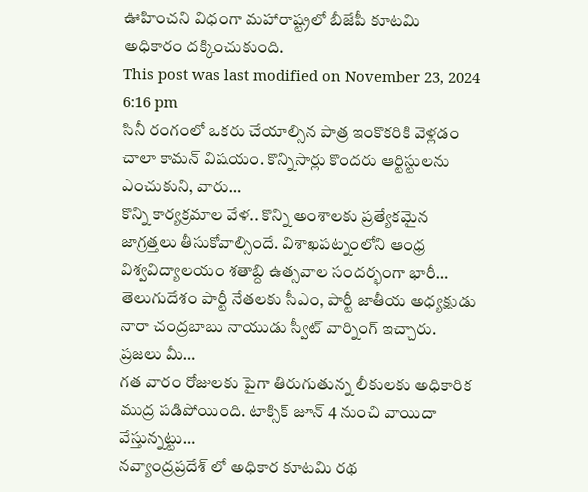ఊహించని విధంగా మహారాష్ట్రలో బీజేపీ కూటమి అధికారం దక్కించుకుంది.
This post was last modified on November 23, 2024 6:16 pm
సినీ రంగంలో ఒకరు చేయాల్సిన పాత్ర ఇంకొకరికి వెళ్లడం చాలా కామన్ విషయం. కొన్నిసార్లు కొందరు ఆర్టిస్టులను ఎంచుకుని, వారు…
కొన్ని కార్యక్రమాల వేళ.. కొన్ని అంశాలకు ప్రత్యేకమైన జాగ్రత్తలు తీసుకోవాల్సిందే. విశాఖపట్నంలోని ఆంధ్ర విశ్వవిద్యాలయం శతాబ్ది ఉత్సవాల సందర్భంగా భారీ…
తెలుగుదేశం పార్టీ నేతలకు సీఎం, పార్టీ జాతీయ అధ్యక్షుడు నారా చంద్రబాబు నాయుడు స్వీట్ వార్నింగ్ ఇచ్చారు. ప్రజలు మీ…
గత వారం రోజులకు పైగా తిరుగుతున్న లీకులకు అధికారిక ముద్ర పడిపోయింది. టాక్సిక్ జూన్ 4 నుంచి వాయిదా వేస్తున్నట్టు…
నవ్యాంద్రప్రదేశ్ లో అధికార కూటమి రథ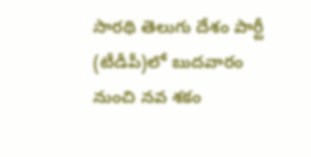సారథి తెలుగు దేశం పార్టీ (టీడీపీ)లో బుదవారం నుంచి నవ శకం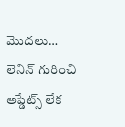మొదలు…
లెనిన్ గురించి అప్డేట్స్ లేక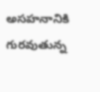అసహనానికి గురవుతున్న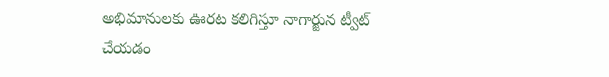అభిమానులకు ఊరట కలిగిస్తూ నాగార్జున ట్వీట్ చేయడం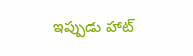ఇప్పుడు హాట్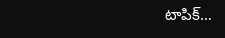టాపిక్…